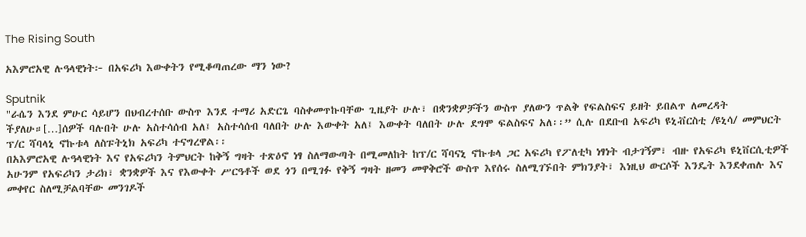The Rising South

አእምሮአዊ ሉዓላዊነት፦ በአፍሪካ እውቀትን የሚቆጣጠረው ማን ነው?

Sputnik
"ራሴን እንደ ምሁር ሳይሆን በህብረተሰቡ ውስጥ እንደ ተማሪ አድርጌ ባስቀመጥኩባቸው ጊዜያት ሁሉ፣ በቋንቋዎቻችን ውስጥ ያለውን ጥልቅ የፍልስፍና ይዘት ይበልጥ ለመረዳት ችያለሁ።[…]ሰዎች ባሉበት ሁሉ አስተሳሰብ አለ፤ አስተሳሰብ ባለበት ሁሉ እውቀት አለ፤ እውቀት ባለበት ሁሉ ደግሞ ፍልስፍና አለ፡፡” ሲሉ በደቡብ አፍሪካ ዩኒቭርስቲ /ዩኒሳ/ መምህርት ፕ/ር ሻባላኒ ኖኩቱላ ለስፑትኒክ አፍሪካ ተናግረዋል፡፡
በአእምሮአዊ ሉዓላዊነት እና የአፍሪካን ትምህርት ከቅኝ ግዛት ተጽዕኖ ነፃ ስለማውጣት በሚመለከት ከፕ/ር ሻባናኒ ኖኩቱላ ጋር አፍሪካ የፖለቲካ ነፃነት ብታገኝም፣ ብዙ የአፍሪካ ዩኒቨርሲቲዎች አሁንም የአፍሪካን ታሪክ፣ ቋንቋዎች እና የእውቀት ሥርዓቶች ወደ ጎን በሚገፉ የቅኝ ግዛት ዘመን መዋቅሮች ውስጥ እየሰሩ ስለሚገኙበት ምክንያት፣ እነዚህ ውርሶች እንዴት እንደቀጠሉ እና መቀየር ስለሚቻልባቸው መንገዶች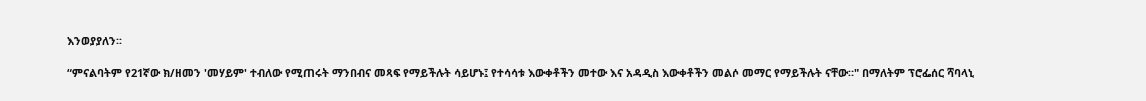እንወያያለን፡፡

“ምናልባትም የ21ኛው ክ/ዘመን 'መሃይም' ተብለው የሚጠሩት ማንበብና መጻፍ የማይችሉት ሳይሆኑ፤ የተሳሳቱ እውቀቶችን መተው እና አዳዲስ እውቀቶችን መልሶ መማር የማይችሉት ናቸው።" በማለትም ፕሮፌሰር ሻባላኒ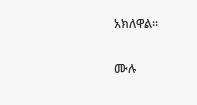አክለዋል፡፡

ሙሉ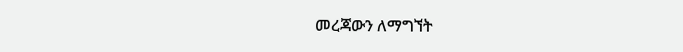መረጃውን ለማግኘት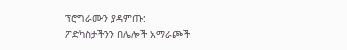ፕሮግራሙን ያዳምጡ:
ፖድካስታችንን በሌሎች አማራጮች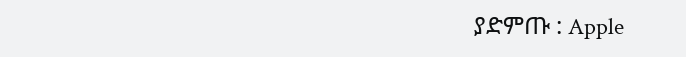ያድምጡ : Apple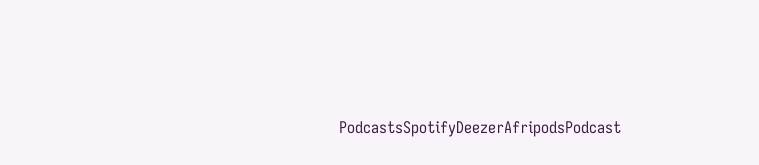PodcastsSpotifyDeezerAfripodsPodcast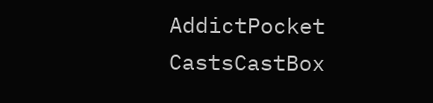AddictPocket CastsCastBox